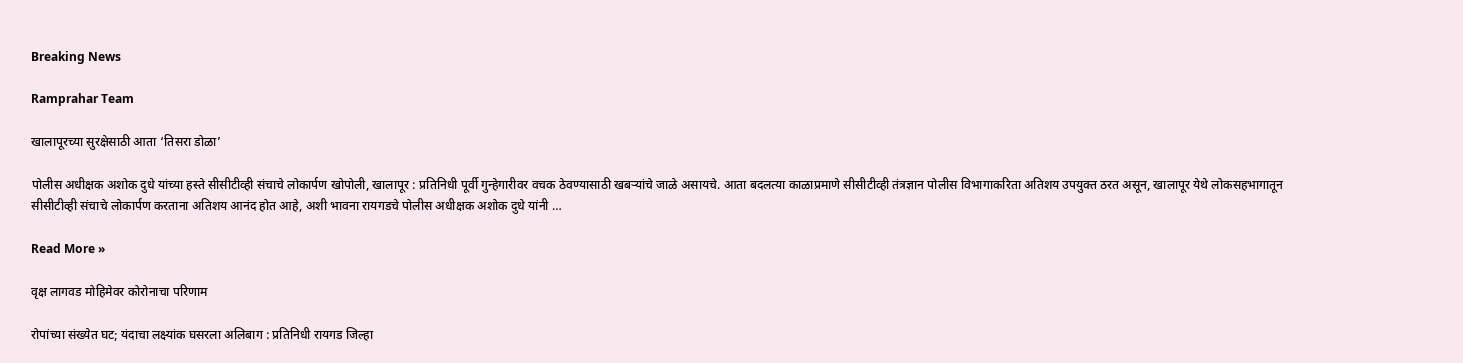Breaking News

Ramprahar Team

खालापूरच्या सुरक्षेसाठी आता ‘तिसरा डोळा’

पोलीस अधीक्षक अशोक दुधे यांच्या हस्ते सीसीटीव्ही संचाचे लोकार्पण खोपोली, खालापूर : प्रतिनिधी पूर्वी गुन्हेगारीवर वचक ठेवण्यासाठी खबर्‍यांचे जाळे असायचे. आता बदलत्या काळाप्रमाणे सीसीटीव्ही तंत्रज्ञान पोलीस विभागाकरिता अतिशय उपयुक्त ठरत असून, खालापूर येथे लोकसहभागातून सीसीटीव्ही संचाचे लोकार्पण करताना अतिशय आनंद होत आहे, अशी भावना रायगडचे पोलीस अधीक्षक अशोक दुधे यांनी …

Read More »

वृक्ष लागवड मोहिमेवर कोरोनाचा परिणाम

रोपांच्या संख्येत घट; यंदाचा लक्ष्यांक घसरला अलिबाग : प्रतिनिधी रायगड जिल्हा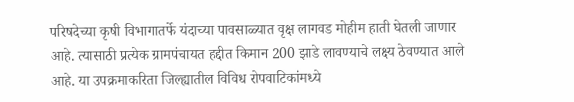परिषदेच्या कृषी विभागातर्फे यंदाच्या पावसाळ्यात वृक्ष लागवड मोहीम हाती घेतली जाणार आहे. त्यासाठी प्रत्येक ग्रामपंचायत हद्दीत किमान 200 झाडे लावण्याचे लक्ष्य ठेवण्यात आले आहे. या उपक्रमाकरिता जिल्ह्यातील विविध रोपवाटिकांमध्ये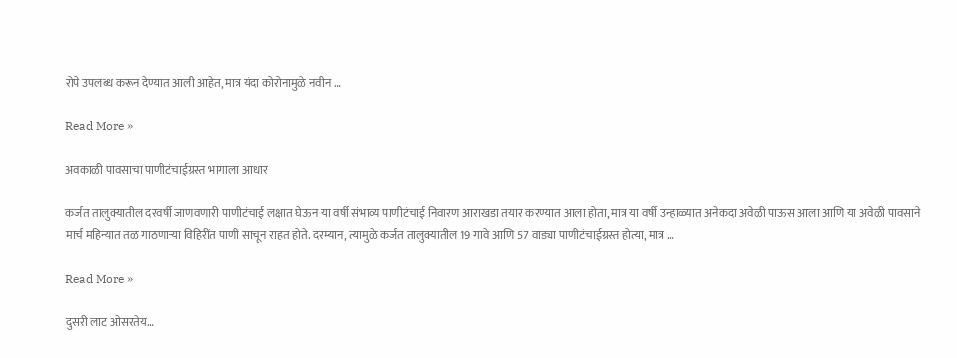रोपे उपलब्ध करून देण्यात आली आहेत, मात्र यंदा कोरोनामुळे नवीन …

Read More »

अवकाळी पावसाचा पाणीटंचाईग्रस्त भागाला आधार

कर्जत तालुक्यातील दरवर्षी जाणवणारी पाणीटंचाई लक्षात घेऊन या वर्षी संभाव्य पाणीटंचाई निवारण आराखडा तयार करण्यात आला होता, मात्र या वर्षी उन्हाळ्यात अनेकदा अवेळी पाऊस आला आणि या अवेळी पावसाने मार्च महिन्यात तळ गाठणार्‍या विहिरींत पाणी साचून राहत होते. दरम्यान, त्यामुळे कर्जत तालुक्यातील 19 गावे आणि 57 वाड्या पाणीटंचाईग्रस्त होत्या, मात्र …

Read More »

दुसरी लाट ओसरतेय…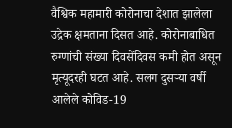वैश्विक महामारी कोरोनाचा देशात झालेला उद्रेक क्षमताना दिसत आहे. कोरोनाबाधित रुग्णांची संख्या दिवसेंदिवस कमी होत असून मृत्यूदरही घटत आहे. सलग दुसर्‍या वर्षी आलेले कोविड-19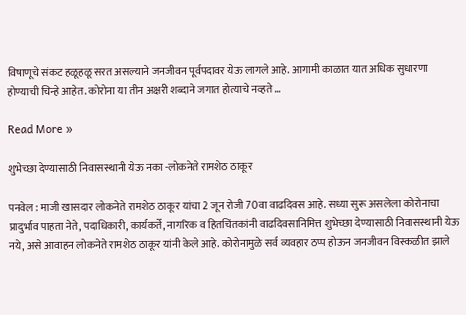विषाणूचे संकट हळूहळू सरत असल्याने जनजीवन पूर्वपदावर येऊ लागले आहे. आगामी काळात यात अधिक सुधारणा होण्याची चिन्हे आहेत. कोरोना या तीन अक्षरी शब्दाने जगात होत्याचे नव्हते …

Read More »

शुभेच्छा देण्यासाठी निवासस्थानी येऊ नका -लोकनेते रामशेठ ठाकूर

पनवेल : माजी खासदार लोकनेते रामशेठ ठाकूर यांचा 2 जून रोजी 70वा वाढदिवस आहे. सध्या सुरू असलेला कोरोनाचा प्रादुर्भाव पाहता नेते, पदाधिकारी, कार्यकर्ते, नागरिक व हितचिंतकांनी वाढदिवसानिमित्त शुभेच्छा देण्यासाठी निवासस्थानी येऊ नये, असे आवाहन लोकनेते रामशेठ ठाकूर यांनी केले आहे. कोरोनामुळे सर्व व्यवहार ठप्प होऊन जनजीवन विस्कळीत झाले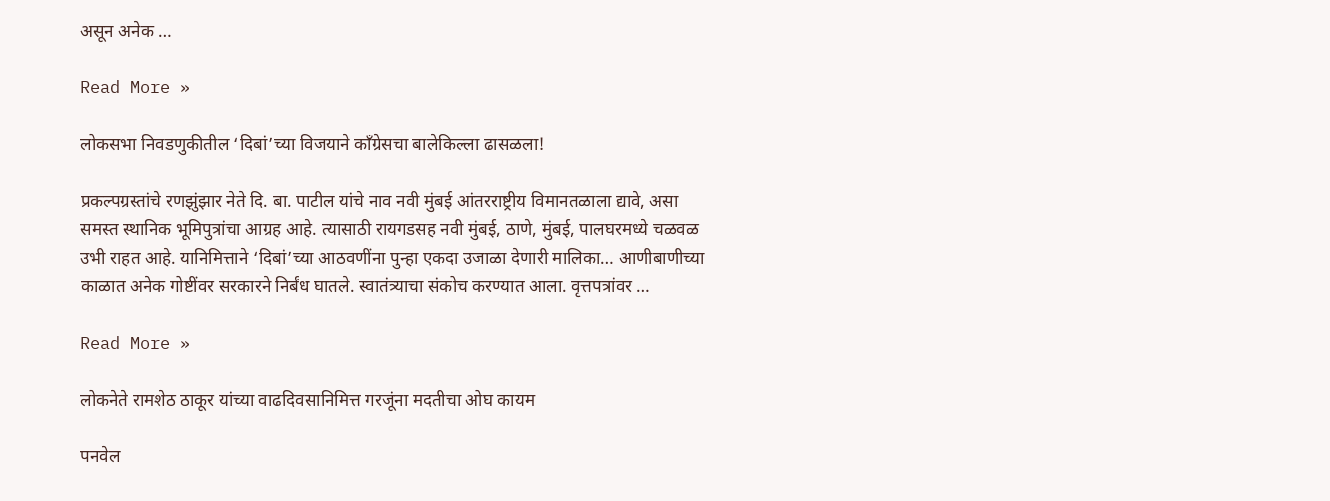असून अनेक …

Read More »

लोकसभा निवडणुकीतील ‘दिबां’च्या विजयाने काँग्रेसचा बालेकिल्ला ढासळला!

प्रकल्पग्रस्तांचे रणझुंझार नेते दि. बा. पाटील यांचे नाव नवी मुंबई आंतरराष्ट्रीय विमानतळाला द्यावे, असा समस्त स्थानिक भूमिपुत्रांचा आग्रह आहे. त्यासाठी रायगडसह नवी मुंबई, ठाणे, मुंबई, पालघरमध्ये चळवळ उभी राहत आहे. यानिमित्ताने ‘दिबां’च्या आठवणींना पुन्हा एकदा उजाळा देणारी मालिका… आणीबाणीच्या काळात अनेक गोष्टींवर सरकारने निर्बंध घातले. स्वातंत्र्याचा संकोच करण्यात आला. वृत्तपत्रांवर …

Read More »

लोकनेते रामशेठ ठाकूर यांच्या वाढदिवसानिमित्त गरजूंना मदतीचा ओघ कायम

पनवेल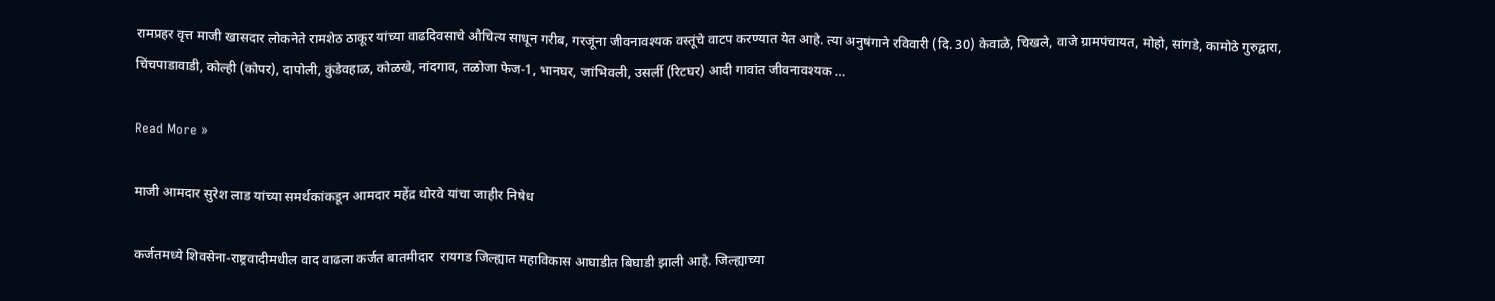रामप्रहर वृत्त माजी खासदार लोकनेते रामशेठ ठाकूर यांच्या वाढदिवसाचे औचित्य साधून गरीब, गरजूंना जीवनावश्यक वस्तूंचे वाटप करण्यात येत आहे. त्या अनुषंगाने रविवारी (दि. 30) केवाळे, चिखले, वाजे ग्रामपंचायत, मोहो, सांगडे, कामोठे गुरुद्वारा, चिंचपाडावाडी, कोल्ही (कोपर), दापोली, कुंडेवहाळ, कोळखे, नांदगाव, तळोजा फेज-1, भानघर, जांभिवली, उसर्ली (रिटघर) आदी गावांत जीवनावश्यक …

Read More »

माजी आमदार सुरेश लाड यांच्या समर्थकांकडून आमदार महेंद्र थोरवे यांचा जाहीर निषेध

कर्जतमध्ये शिवसेना-राष्ट्रवादीमधील वाद वाढला कर्जत बातमीदार  रायगड जिल्ह्यात महाविकास आघाडीत बिघाडी झाली आहे. जिल्ह्याच्या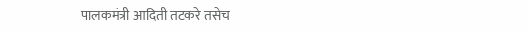पालकमंत्री आदिती तटकरे तसेच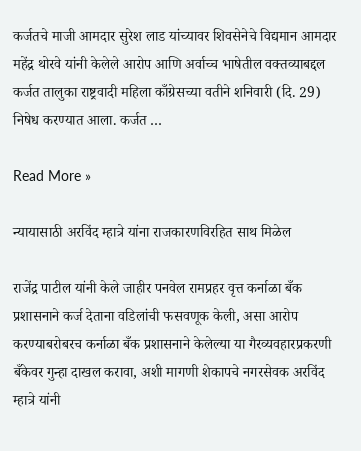कर्जतचे माजी आमदार सुरेश लाड यांच्यावर शिवसेनेचे विद्यमान आमदार महेंद्र थोरवे यांनी केलेले आरोप आणि अर्वाच्च भाषेतील वक्तव्याबद्दल कर्जत तालुका राष्ट्रवादी महिला काँग्रेसच्या वतीने शनिवारी (दि. 29) निषेध करण्यात आला. कर्जत …

Read More »

न्यायासाठी अरविंद म्हात्रे यांना राजकारणविरहित साथ मिळेल

राजेंद्र पाटील यांनी केले जाहीर पनवेल रामप्रहर वृत्त कर्नाळा बँक प्रशासनाने कर्ज देताना वडिलांची फसवणूक केली, असा आरोप करण्याबरोबरच कर्नाळा बँक प्रशासनाने केलेल्या या गैरव्यवहारप्रकरणी बँकेवर गुन्हा दाखल करावा, अशी मागणी शेकापचे नगरसेवक अरविंद म्हात्रे यांनी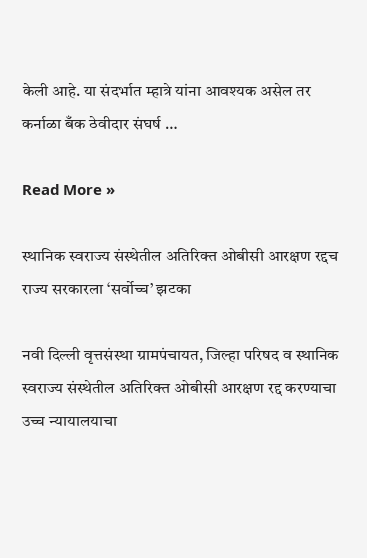केली आहे. या संदर्भात म्हात्रे यांना आवश्यक असेल तर कर्नाळा बँक ठेवीदार संघर्ष …

Read More »

स्थानिक स्वराज्य संस्थेतील अतिरिक्त ओबीसी आरक्षण रद्दच राज्य सरकारला ‘सर्वोच्च’ झटका

नवी दिल्ली वृत्तसंस्था ग्रामपंचायत, जिल्हा परिषद व स्थानिक स्वराज्य संस्थेतील अतिरिक्त ओबीसी आरक्षण रद्द करण्याचा उच्च न्यायालयाचा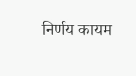निर्णय कायम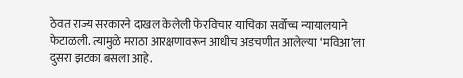ठेवत राज्य सरकारने दाखल केलेली फेरविचार याचिका सर्वोच्च न्यायालयाने फेटाळली. त्यामुळे मराठा आरक्षणावरून आधीच अडचणीत आलेल्या ‘मविआ’ला दुसरा झटका बसला आहे.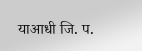याआधी जि. प.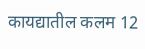कायद्यातील कलम 12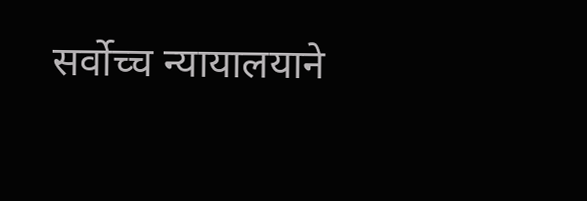सर्वोच्च न्यायालयाने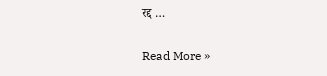रद्द …

Read More »